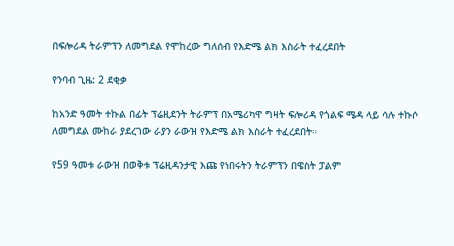በፍሎሪዳ ትራምፕን ለመግደል የሞከረው ግለሰብ የእድሜ ልክ እስራት ተፈረደበት

የንባብ ጊዜ: 2 ደቂቃ

ከአንድ ዓመት ተኩል በፊት ፕሬዚደንት ትራምፕ በአሜሪካዋ ግዛት ፍሎሪዳ የጎልፍ ሜዳ ላይ ሳሉ ተኩሶ ለመግደል ሙከራ ያደረገው ራያን ራውዝ የእድሜ ልክ እስራት ተፈረደበት።

የ59 ዓመቱ ራውዝ በወቅቱ ፕሬዚዳንታዊ እጩ የነበሩትን ትራምፕን በዌስት ፓልም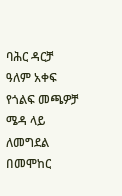ባሕር ዳርቻ ዓለም አቀፍ የጎልፍ መጫዎቻ ሜዳ ላይ ለመግደል በመሞከር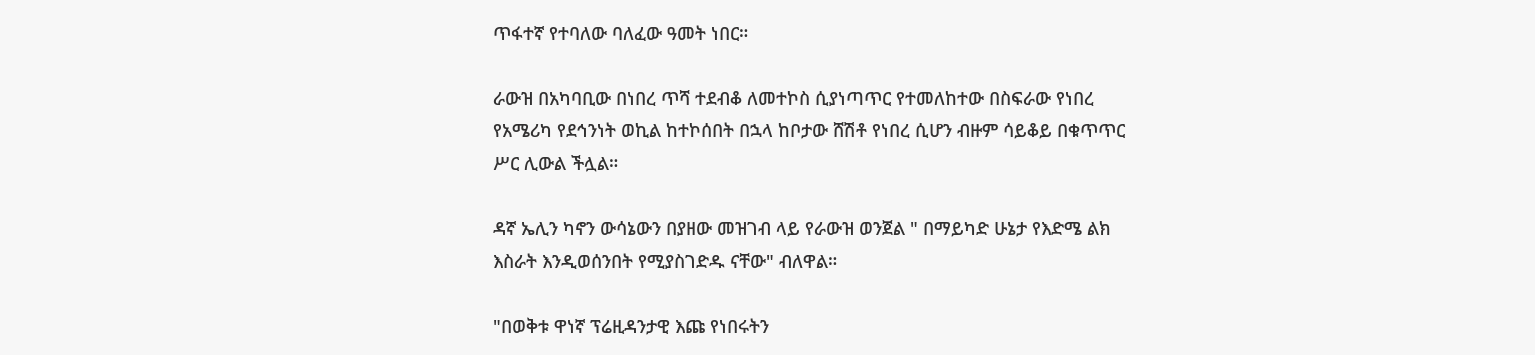ጥፋተኛ የተባለው ባለፈው ዓመት ነበር።

ራውዝ በአካባቢው በነበረ ጥሻ ተደብቆ ለመተኮስ ሲያነጣጥር የተመለከተው በስፍራው የነበረ የአሜሪካ የደኅንነት ወኪል ከተኮሰበት በኋላ ከቦታው ሸሽቶ የነበረ ሲሆን ብዙም ሳይቆይ በቁጥጥር ሥር ሊውል ችሏል።

ዳኛ ኤሊን ካኖን ውሳኔውን በያዘው መዝገብ ላይ የራውዝ ወንጀል " በማይካድ ሁኔታ የእድሜ ልክ እስራት እንዲወሰንበት የሚያስገድዱ ናቸው" ብለዋል።

"በወቅቱ ዋነኛ ፕሬዚዳንታዊ እጩ የነበሩትን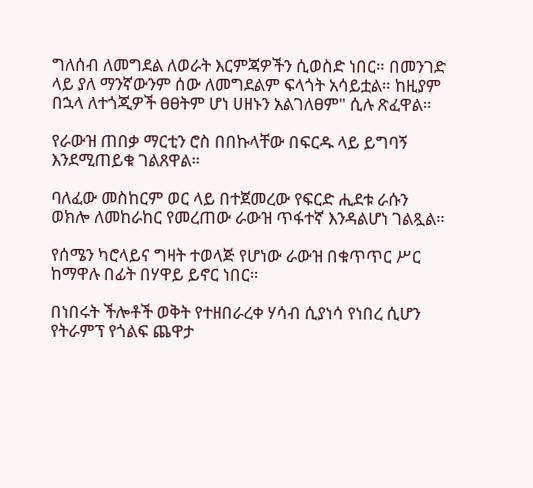ግለሰብ ለመግደል ለወራት እርምጃዎችን ሲወስድ ነበር። በመንገድ ላይ ያለ ማንኛውንም ሰው ለመግደልም ፍላጎት አሳይቷል። ከዚያም በኋላ ለተጎጂዎች ፀፀትም ሆነ ሀዘኑን አልገለፀም" ሲሉ ጽፈዋል።

የራውዝ ጠበቃ ማርቲን ሮስ በበኩላቸው በፍርዱ ላይ ይግባኝ እንደሚጠይቁ ገልጸዋል።

ባለፈው መስከርም ወር ላይ በተጀመረው የፍርድ ሒደቱ ራሱን ወክሎ ለመከራከር የመረጠው ራውዝ ጥፋተኛ እንዳልሆነ ገልጿል።

የሰሜን ካሮላይና ግዛት ተወላጅ የሆነው ራውዝ በቁጥጥር ሥር ከማዋሉ በፊት በሃዋይ ይኖር ነበር።

በነበሩት ችሎቶች ወቅት የተዘበራረቀ ሃሳብ ሲያነሳ የነበረ ሲሆን የትራምፕ የጎልፍ ጨዋታ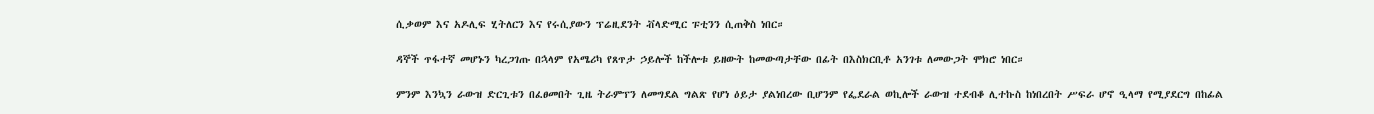ሲቃወም እና አዶሊፍ ሂትለርን እና የሩሲያውን ፕሬዚደንት ቭላድሚር ፑቲንን ሲጠቅስ ነበር።

ዳኞች ጥፋተኛ መሆኑን ካረጋገጡ በኋላም የአሜሪካ የጸጥታ ኃይሎች ከችሎቱ ይዘውት ከመውጣታቸው በፊት በእስክርቢቶ አንገቱ ለመውጋት ሞክሮ ነበር።

ምንም እንኳን ራውዝ ድርጊቱን በፈፀመበት ጊዜ ትራምፕን ለመግደል ግልጽ የሆነ ዕይታ ያልነበረው ቢሆንም የፌደራል ወኪሎች ራውዝ ተደብቆ ሊተኩስ ከነበረበት ሥፍራ ሆኖ ዒላማ የሚያደርግ በከፊል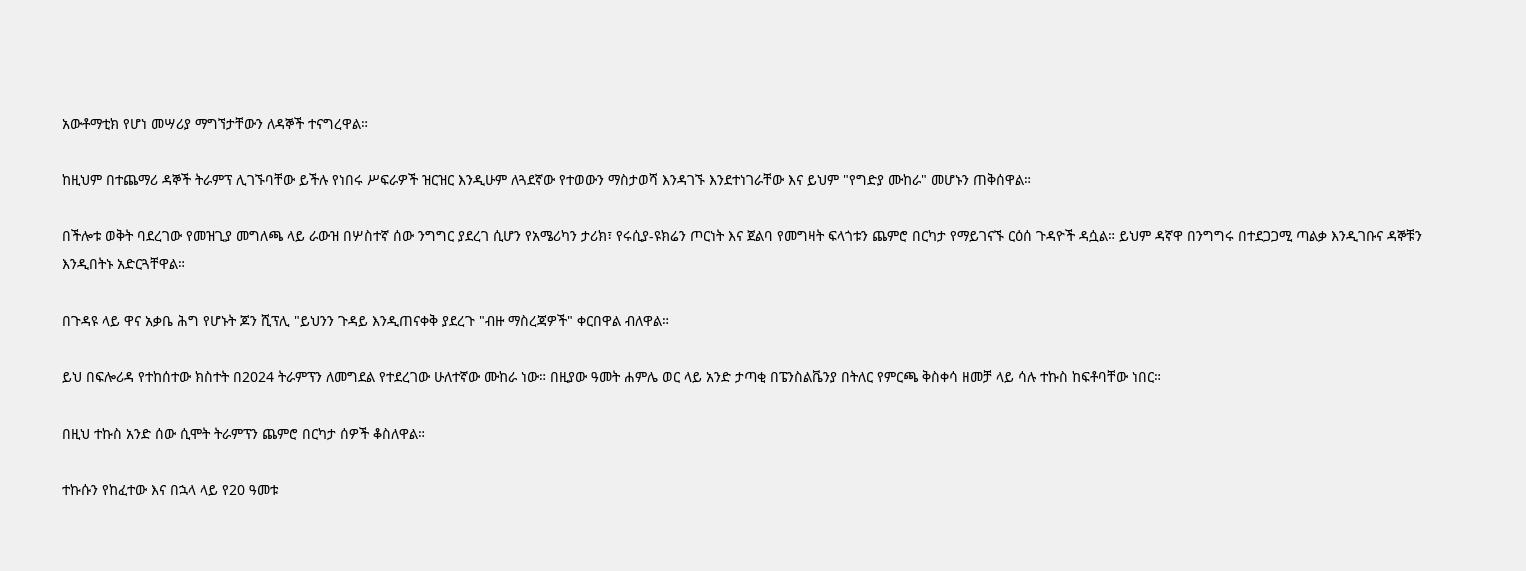አውቶማቲክ የሆነ መሣሪያ ማግኘታቸውን ለዳኞች ተናግረዋል።

ከዚህም በተጨማሪ ዳኞች ትራምፕ ሊገኙባቸው ይችሉ የነበሩ ሥፍራዎች ዝርዝር እንዲሁም ለጓደኛው የተወውን ማስታወሻ እንዳገኙ እንደተነገራቸው እና ይህም "የግድያ ሙከራ" መሆኑን ጠቅሰዋል።

በችሎቱ ወቅት ባደረገው የመዝጊያ መግለጫ ላይ ራውዝ በሦስተኛ ሰው ንግግር ያደረገ ሲሆን የአሜሪካን ታሪክ፣ የሩሲያ-ዩክሬን ጦርነት እና ጀልባ የመግዛት ፍላጎቱን ጨምሮ በርካታ የማይገናኙ ርዕሰ ጉዳዮች ዳሷል። ይህም ዳኛዋ በንግግሩ በተደጋጋሚ ጣልቃ እንዲገቡና ዳኞቹን እንዲበትኑ አድርጓቸዋል።

በጉዳዩ ላይ ዋና አቃቤ ሕግ የሆኑት ጆን ሺፕሊ "ይህንን ጉዳይ እንዲጠናቀቅ ያደረጉ "ብዙ ማስረጃዎች" ቀርበዋል ብለዋል።

ይህ በፍሎሪዳ የተከሰተው ክስተት በ2024 ትራምፕን ለመግደል የተደረገው ሁለተኛው ሙከራ ነው። በዚያው ዓመት ሐምሌ ወር ላይ አንድ ታጣቂ በፔንስልቬንያ በትለር የምርጫ ቅስቀሳ ዘመቻ ላይ ሳሉ ተኩስ ከፍቶባቸው ነበር።

በዚህ ተኩስ አንድ ሰው ሲሞት ትራምፕን ጨምሮ በርካታ ሰዎች ቆስለዋል።

ተኩሱን የከፈተው እና በኋላ ላይ የ20 ዓመቱ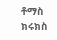ቶማስ ክሩክስ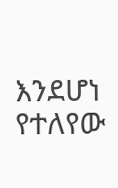እንደሆነ የተለየው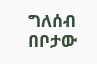ግለሰብ በቦታው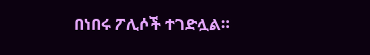በነበሩ ፖሊሶች ተገድሏል።